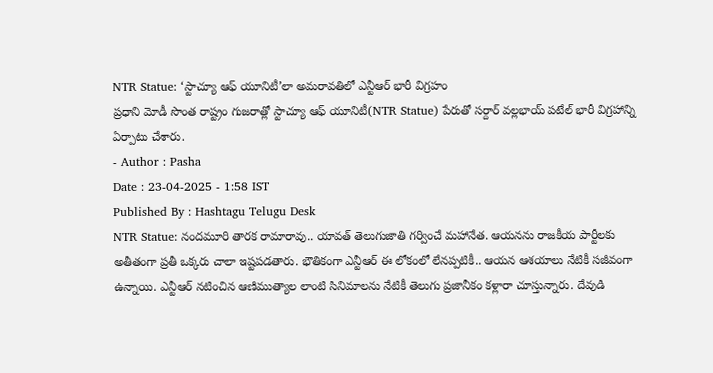NTR Statue: ‘స్టాచ్యూ ఆఫ్ యూనిటీ’లా అమరావతిలో ఎన్టీఆర్ భారీ విగ్రహం
ప్రధాని మోడీ సొంత రాష్ట్రం గుజరాత్లో స్టాచ్యూ ఆఫ్ యూనిటీ(NTR Statue) పేరుతో సర్దార్ వల్లభాయ్ పటేల్ భారీ విగ్రహాన్ని ఏర్పాటు చేశారు.
- Author : Pasha
Date : 23-04-2025 - 1:58 IST
Published By : Hashtagu Telugu Desk
NTR Statue: నందమూరి తారక రామారావు.. యావత్ తెలుగుజాతి గర్వించే మహానేత. ఆయనను రాజకీయ పార్టీలకు అతీతంగా ప్రతీ ఒక్కరు చాలా ఇష్టపడతారు. భౌతికంగా ఎన్టీఆర్ ఈ లోకంలో లేనప్పటికీ.. ఆయన ఆశయాలు నేటికీ సజీవంగా ఉన్నాయి. ఎన్టీఆర్ నటించిన ఆణిముత్యాల లాంటి సినిమాలను నేటికీ తెలుగు ప్రజానీకం కళ్లారా చూస్తున్నారు. దేవుడి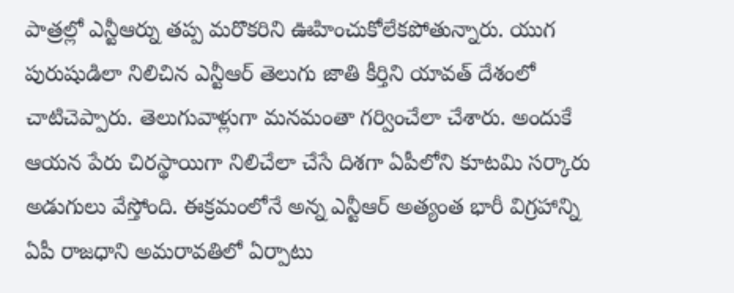పాత్రల్లో ఎన్టీఆర్ను తప్ప మరొకరిని ఊహించుకోలేకపోతున్నారు. యుగ పురుషుడిలా నిలిచిన ఎన్టీఆర్ తెలుగు జాతి కీర్తిని యావత్ దేశంలో చాటిచెప్పారు. తెలుగువాళ్లుగా మనమంతా గర్వించేలా చేశారు. అందుకే ఆయన పేరు చిరస్థాయిగా నిలిచేలా చేసే దిశగా ఏపీలోని కూటమి సర్కారు అడుగులు వేస్తోంది. ఈక్రమంలోనే అన్న ఎన్టీఆర్ అత్యంత భారీ విగ్రహాన్ని ఏపీ రాజధాని అమరావతిలో ఏర్పాటు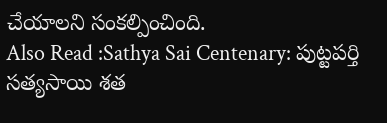చేయాలని సంకల్పించింది.
Also Read :Sathya Sai Centenary: పుట్టపర్తి సత్యసాయి శత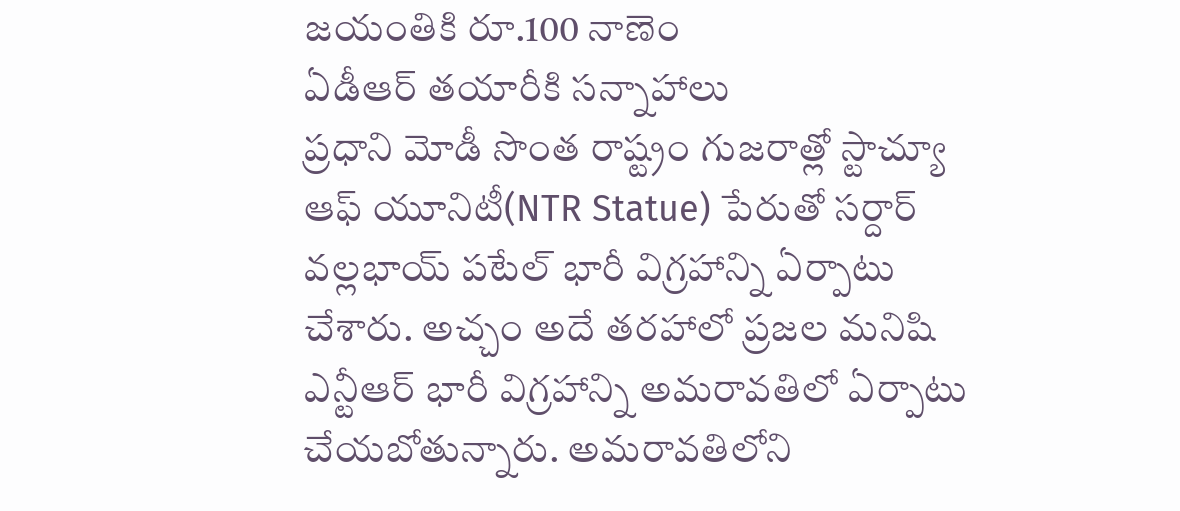జయంతికి రూ.100 నాణెం
ఏడీఆర్ తయారీకి సన్నాహాలు
ప్రధాని మోడీ సొంత రాష్ట్రం గుజరాత్లో స్టాచ్యూ ఆఫ్ యూనిటీ(NTR Statue) పేరుతో సర్దార్ వల్లభాయ్ పటేల్ భారీ విగ్రహాన్ని ఏర్పాటు చేశారు. అచ్చం అదే తరహాలో ప్రజల మనిషి ఎన్టీఆర్ భారీ విగ్రహాన్ని అమరావతిలో ఏర్పాటు చేయబోతున్నారు. అమరావతిలోని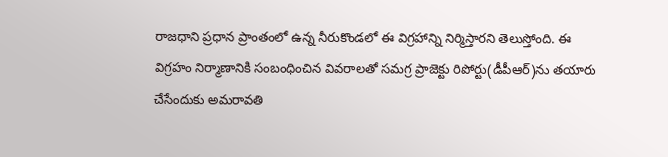రాజధాని ప్రధాన ప్రాంతంలో ఉన్న నీరుకొండలో ఈ విగ్రహాన్ని నిర్మిస్తారని తెలుస్తోంది. ఈ విగ్రహం నిర్మాణానికి సంబంధించిన వివరాలతో సమగ్ర ప్రాజెక్టు రిపోర్టు(డీపీఆర్)ను తయారు చేసేందుకు అమరావతి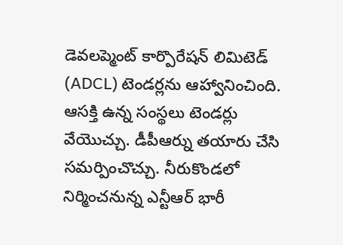డెవలప్మెంట్ కార్పొరేషన్ లిమిటెడ్ (ADCL) టెండర్లను ఆహ్వానించింది. ఆసక్తి ఉన్న సంస్థలు టెండర్లు వేయొచ్చు. డీపీఆర్ను తయారు చేసి సమర్పించొచ్చు. నీరుకొండలో నిర్మించనున్న ఎన్టీఆర్ భారీ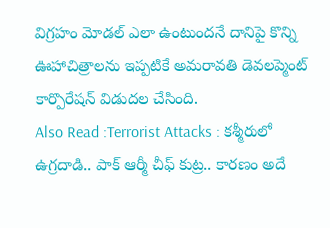విగ్రహం మోడల్ ఎలా ఉంటుందనే దానిపై కొన్ని ఊహాచిత్రాలను ఇప్పటికే అమరావతి డెవలప్మెంట్ కార్పొరేషన్ విడుదల చేసింది.
Also Read :Terrorist Attacks : కశ్మీరులో ఉగ్రదాడి.. పాక్ ఆర్మీ చీఫ్ కుట్ర.. కారణం అదే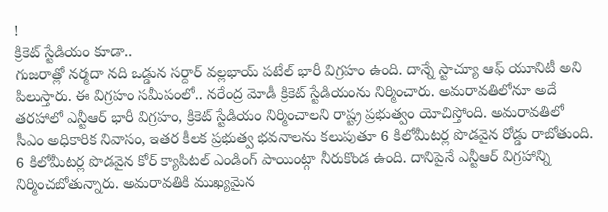!
క్రికెట్ స్టేడియం కూడా..
గుజరాత్లో నర్మదా నది ఒడ్డున సర్దార్ వల్లభాయ్ పటేల్ భారీ విగ్రహం ఉంది. దాన్నే స్టాచ్యూ ఆఫ్ యూనిటీ అని పిలుస్తారు. ఈ విగ్రహం సమీపంలో.. నరేంద్ర మోడీ క్రికెట్ స్టేడియంను నిర్మించారు. అమరావతిలోనూ అదే తరహాలో ఎన్టీఆర్ భారీ విగ్రహం, క్రికెట్ స్టేడియం నిర్మించాలని రాష్ట్ర ప్రభుత్వం యోచిస్తోంది. అమరావతిలో సీఎం అధికారిక నివాసం, ఇతర కీలక ప్రభుత్వ భవనాలను కలుపుతూ 6 కిలోమీటర్ల పొడవైన రోడ్డు రాబోతుంది. 6 కిలోమీటర్ల పొడవైన కోర్ క్యాపిటల్ ఎండింగ్ పాయింట్గా నీరుకొండ ఉంది. దానిపైనే ఎన్టీఆర్ విగ్రహాన్ని నిర్మించబోతున్నారు. అమరావతికి ముఖ్యమైన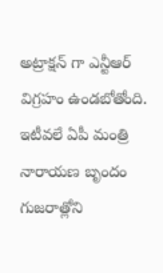అట్రాక్షన్ గా ఎన్టీఆర్ విగ్రహం ఉండబోతోంది. ఇటీవలే ఏపీ మంత్రి నారాయణ బృందం గుజరాత్లోని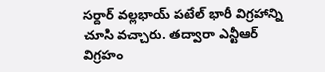సర్దార్ వల్లభాయ్ పటేల్ భారీ విగ్రహాన్ని చూసి వచ్చారు. తద్వారా ఎన్టీఆర్ విగ్రహం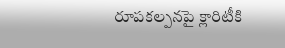రూపకల్పనపై క్లారిటీకి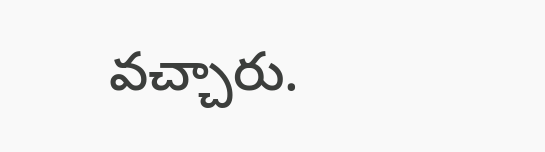వచ్చారు.